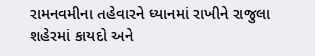રામનવમીના તહેવારને ધ્યાનમાં રાખીને રાજુલા શહેરમાં કાયદો અને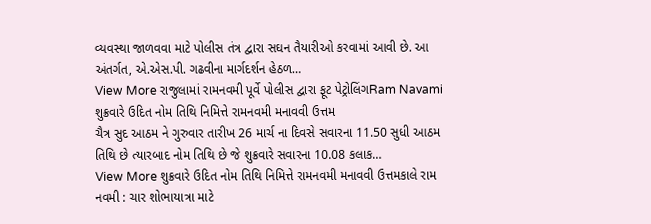વ્યવસ્થા જાળવવા માટે પોલીસ તંત્ર દ્વારા સઘન તૈયારીઓ કરવામાં આવી છે. આ અંતર્ગત, એ.એસ.પી. ગઢવીના માર્ગદર્શન હેઠળ…
View More રાજુલામાં રામનવમી પૂર્વે પોલીસ દ્વારા ફૂટ પેટ્રોલિંગRam Navami
શુક્રવારે ઉદિત નોમ તિથિ નિમિત્તે રામનવમી મનાવવી ઉત્તમ
ચૈત્ર સુદ આઠમ ને ગુરુવાર તારીખ 26 માર્ચ ના દિવસે સવારના 11.50 સુધી આઠમ તિથિ છે ત્યારબાદ નોમ તિથિ છે જે શુક્રવારે સવારના 10.08 કલાક…
View More શુક્રવારે ઉદિત નોમ તિથિ નિમિત્તે રામનવમી મનાવવી ઉત્તમકાલે રામ નવમી : ચાર શોભાયાત્રા માટે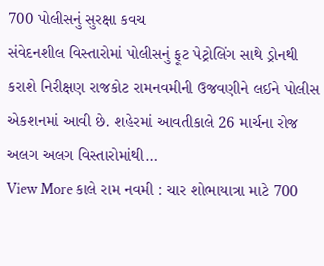700 પોલીસનું સુરક્ષા કવચ
સંવેદનશીલ વિસ્તારોમાં પોલીસનું ફૂટ પેટ્રોલિંગ સાથે ડ્રોનથી કરાશે નિરીક્ષણ રાજકોટ રામનવમીની ઉજવણીને લઈને પોલીસ એકશનમાં આવી છે. શહેરમાં આવતીકાલે 26 માર્ચના રોજ અલગ અલગ વિસ્તારોમાંથી…
View More કાલે રામ નવમી : ચાર શોભાયાત્રા માટે 700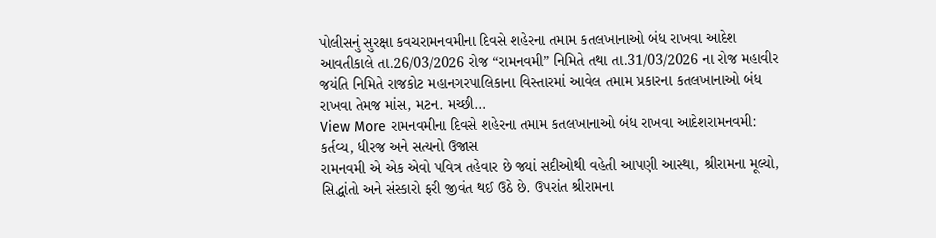પોલીસનું સુરક્ષા કવચરામનવમીના દિવસે શહેરના તમામ કતલખાનાઓ બંધ રાખવા આદેશ
આવતીકાલે તા.26/03/2026 રોજ “રામનવમી” નિમિતે તથા તા.31/03/2026 ના રોજ મહાવીર જયંતિ નિમિતે રાજકોટ મહાનગરપાલિકાના વિસ્તારમાં આવેલ તમામ પ્રકારના કતલખાનાઓ બંધ રાખવા તેમજ માંસ, મટન. મચ્છી…
View More રામનવમીના દિવસે શહેરના તમામ કતલખાનાઓ બંધ રાખવા આદેશરામનવમી: કર્તવ્ય, ધીરજ અને સત્યનો ઉજાસ
રામનવમી એ એક એવો પવિત્ર તહેવાર છે જ્યાં સદીઓથી વહેતી આપણી આસ્થા, શ્રીરામના મૂલ્યો, સિદ્ધાંતો અને સંસ્કારો ફરી જીવંત થઈ ઉઠે છે. ઉપરાંત શ્રીરામના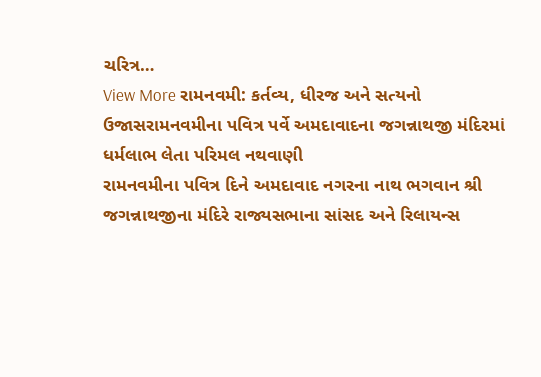ચરિત્ર…
View More રામનવમી: કર્તવ્ય, ધીરજ અને સત્યનો ઉજાસરામનવમીના પવિત્ર પર્વે અમદાવાદના જગન્નાથજી મંદિરમાં ધર્મલાભ લેતા પરિમલ નથવાણી
રામનવમીના પવિત્ર દિને અમદાવાદ નગરના નાથ ભગવાન શ્રી જગન્નાથજીના મંદિરે રાજ્યસભાના સાંસદ અને રિલાયન્સ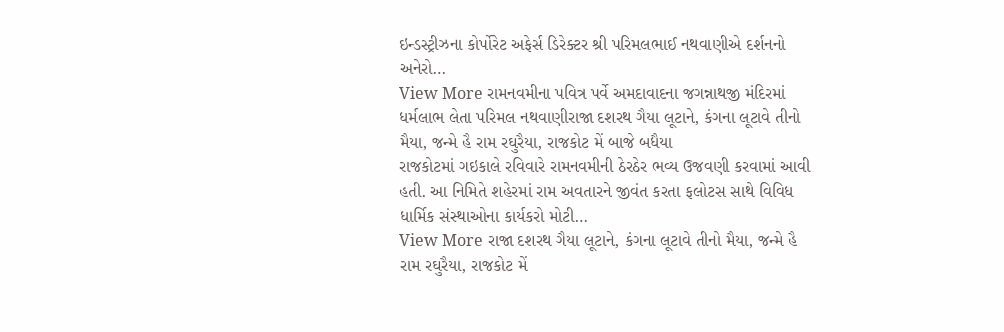ઇન્ડસ્ટ્રીઝના કોર્પોરેટ અફેર્સ ડિરેક્ટર શ્રી પરિમલભાઈ નથવાણીએ દર્શનનો અનેરો…
View More રામનવમીના પવિત્ર પર્વે અમદાવાદના જગન્નાથજી મંદિરમાં ધર્મલાભ લેતા પરિમલ નથવાણીરાજા દશરથ ગૈયા લૂટાને, કંગના લૂટાવે તીનો મૈયા, જન્મે હૈ રામ રઘુરૈયા, રાજકોટ મેં બાજે બધૈયા
રાજકોટમાં ગઇકાલે રવિવારે રામનવમીની ઠેરઠેર ભવ્ય ઉજવણી કરવામાં આવી હતી. આ નિમિતે શહેરમાં રામ અવતારને જીવંત કરતા ફલોટસ સાથે વિવિધ ધાર્મિક સંસ્થાઓના કાર્યકરો મોટી…
View More રાજા દશરથ ગૈયા લૂટાને, કંગના લૂટાવે તીનો મૈયા, જન્મે હૈ રામ રઘુરૈયા, રાજકોટ મેં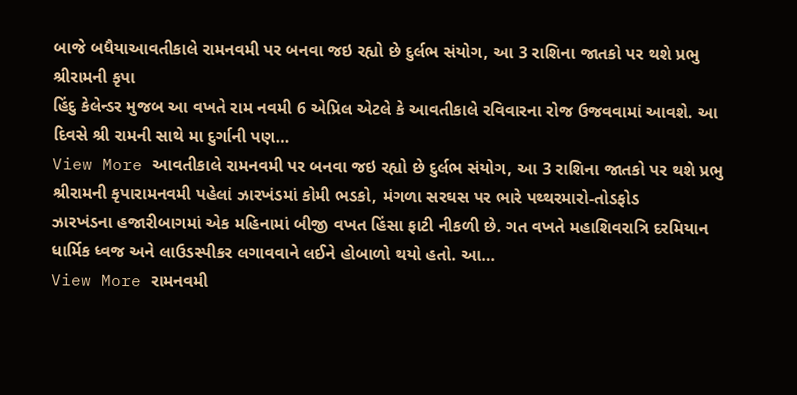બાજે બધૈયાઆવતીકાલે રામનવમી પર બનવા જઇ રહ્યો છે દુર્લભ સંયોગ, આ 3 રાશિના જાતકો પર થશે પ્રભુ શ્રીરામની કૃપા
હિંદુ કેલેન્ડર મુજબ આ વખતે રામ નવમી 6 એપ્રિલ એટલે કે આવતીકાલે રવિવારના રોજ ઉજવવામાં આવશે. આ દિવસે શ્રી રામની સાથે મા દુર્ગાની પણ…
View More આવતીકાલે રામનવમી પર બનવા જઇ રહ્યો છે દુર્લભ સંયોગ, આ 3 રાશિના જાતકો પર થશે પ્રભુ શ્રીરામની કૃપારામનવમી પહેલાં ઝારખંડમાં કોમી ભડકો, મંગળા સરઘસ પર ભારે પથ્થરમારો-તોડફોડ
ઝારખંડના હજારીબાગમાં એક મહિનામાં બીજી વખત હિંસા ફાટી નીકળી છે. ગત વખતે મહાશિવરાત્રિ દરમિયાન ધાર્મિક ધ્વજ અને લાઉડસ્પીકર લગાવવાને લઈને હોબાળો થયો હતો. આ…
View More રામનવમી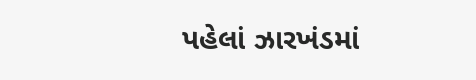પહેલાં ઝારખંડમાં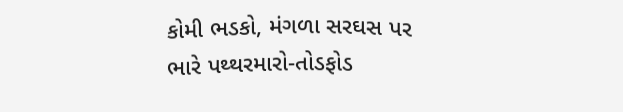કોમી ભડકો, મંગળા સરઘસ પર ભારે પથ્થરમારો-તોડફોડ